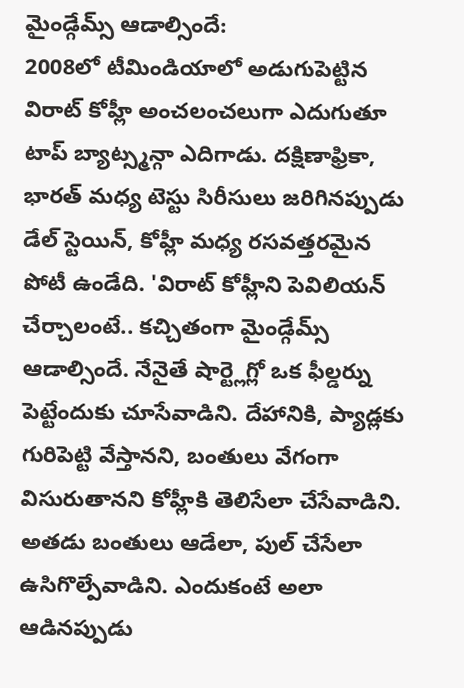మైండ్గేమ్స్ ఆడాల్సిందే:
2008లో టీమిండియాలో అడుగుపెట్టిన విరాట్ కోహ్లీ అంచలంచలుగా ఎదుగుతూ టాప్ బ్యాట్స్మన్గా ఎదిగాడు. దక్షిణాఫ్రికా, భారత్ మధ్య టెస్టు సిరీసులు జరిగినప్పుడు డేల్ స్టెయిన్, కోహ్లీ మధ్య రసవత్తరమైన పోటీ ఉండేది. 'విరాట్ కోహ్లీని పెవిలియన్ చేర్చాలంటే.. కచ్చితంగా మైండ్గేమ్స్ ఆడాల్సిందే. నేనైతే షార్ట్లెగ్లో ఒక ఫీల్డర్ను పెట్టేందుకు చూసేవాడిని. దేహానికి, ప్యాడ్లకు గురిపెట్టి వేస్తానని, బంతులు వేగంగా విసురుతానని కోహ్లీకి తెలిసేలా చేసేవాడిని. అతడు బంతులు ఆడేలా, పుల్ చేసేలా ఉసిగొల్పేవాడిని. ఎందుకంటే అలా ఆడినప్పుడు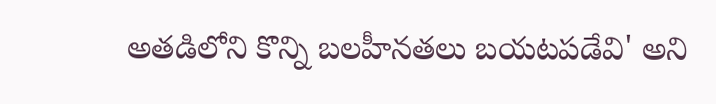అతడిలోని కొన్ని బలహీనతలు బయటపడేవి' అని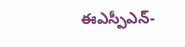ఈఎస్పీఎన్-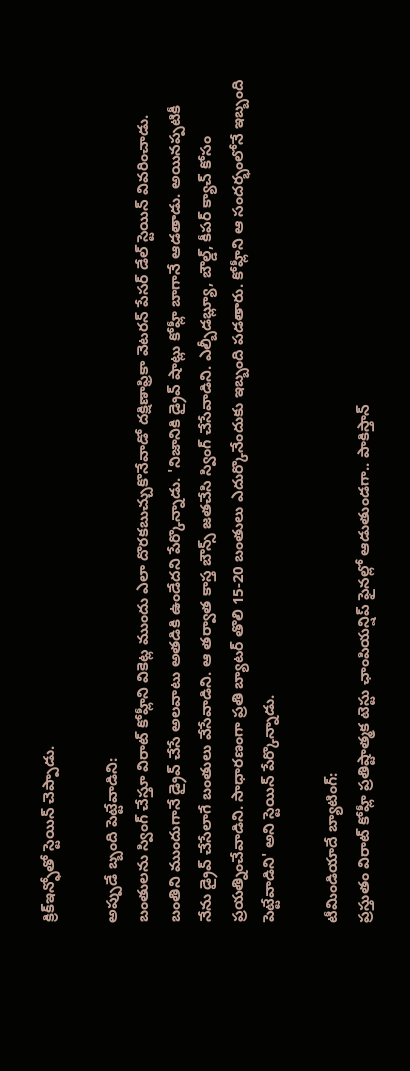క్రిక్ఇన్ఫోతో స్టెయిన్ చెప్పాడు.

అప్పుడే బ్బంది పెట్టేవాడిని:
బంతులను స్వింగ్ చేస్తూ విరాట్ కోహ్లీని వికెట్ల ముందు ఎలా దొరకబుచ్చుకొనేవాడో దక్షిణాఫ్రికా వెటరన్ పేసర్ డేల్ స్టెయిన్ వివరించాడు. బంతిని ముందుగానే డ్రైవ్ చేసే అలవాటు అతడికి ఉండేదని పేర్కొన్నాడు. 'నిజానికి డ్రైవ్ షాట్లు కోహ్లీ బాగానే ఆడతాడు. అయినప్పటికీ నేను డ్రైవ్ చేసేలాగే బంతులు వేసేవాడిని. ఆ తర్వాత కాస్త బౌన్స్ జతచేసి స్వింగ్ చేసేవాడిని. ఎల్బీడబ్ల్యూ, బౌల్డ్, కీపర్ క్యాచ్ కోసం ప్రయత్నించేవాడిని. సాధారణంగా ప్రతి బ్యాటర్ తొలి 15-20 బంతులు ఎదుర్కొనేందుకు ఇబ్బంది పడతారు. కోహ్లీని ఆ సందర్భంలోనే ఇబ్బంది పెట్టేవాడిని' అని స్టెయిన్ పేర్కొన్నాడు.

టీమిండియాదే బ్యాటింగ్:
ప్రస్తుతం విరాట్ కోహ్లీ ప్రతిష్టాత్మక టెస్టు ఛాంపియన్షిప్ ఫైనల్లో ఆడుతుండగా.. పాకిస్తాన్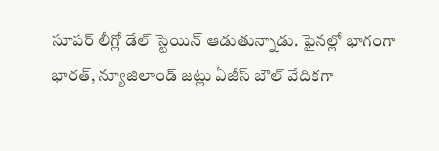సూపర్ లీగ్లో డేల్ స్టెయిన్ ఆడుతున్నాడు. ఫైనల్లో భాగంగా భారత్, న్యూజిలాండ్ జట్లు ఏజీస్ బౌల్ వేదికగా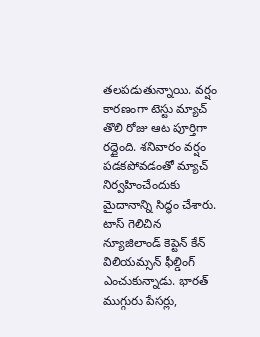తలపడుతున్నాయి. వర్షం కారణంగా టెస్టు మ్యాచ్ తొలి రోజు ఆట పూర్తిగా రద్దైంది. శనివారం వర్షం పడకపోవడంతో మ్యాచ్ నిర్వహించేందుకు మైదానాన్ని సిద్ధం చేశారు. టాస్ గెలిచిన న్యూజిలాండ్ కెప్టెన్ కేన్ విలియమ్సన్ ఫీల్డింగ్ ఎంచుకున్నాడు. భారత్ ముగ్గురు పేసర్లు,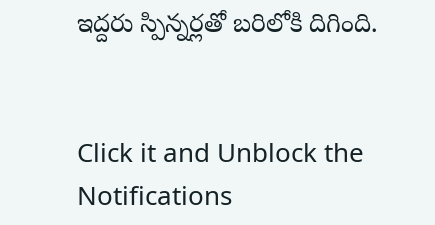ఇద్దరు స్పిన్నర్లతో బరిలోకి దిగింది.


Click it and Unblock the Notifications